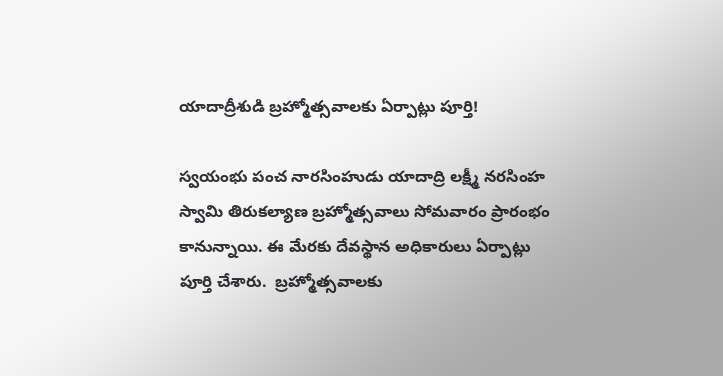యాదాద్రీశుడి బ్రహ్మోత్సవాలకు ఏర్పాట్లు పూర్తి!

స్వయంభు పంచ నారసింహుడు యాదాద్రి లక్ష్మీ నరసింహ స్వామి తిరుకల్యాణ బ్రహ్మోత్సవాలు సోమవారం ప్రారంభం కానున్నాయి. ఈ మేరకు దేవస్థాన అధికారులు ఏర్పాట్లు పూర్తి చేశారు.  బ్రహ్మోత్సవాలకు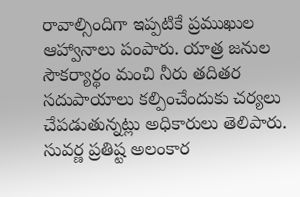రావాల్సిందిగా ఇప్పటికే ప్రముఖుల ఆహ్వానాలు పంపారు. యాత్ర జనుల సౌకర్యార్థం మంచి నీరు తదితర సదుపాయాలు కల్పించేందుకు చర్యలు చేపడుతున్నట్లు అధికారులు తెలిపారు. సువర్ణ ప్రతిష్ట అలంకార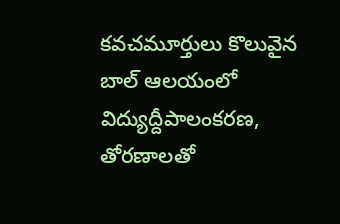కవచమూర్తులు కొలువైన బాల్ ఆలయంలో విద్యుద్దీపాలంకరణ, తోరణాలతో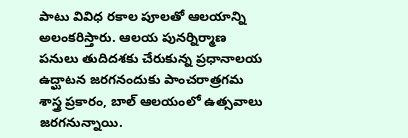పాటు వివిధ రకాల పూలతో ఆలయాన్ని అలంకరిస్తారు. ఆలయ పునర్నిర్మాణ పనులు తుదిదశకు చేరుకున్న ప్రధానాలయ ఉద్ఘాటన జరగనందుకు పాంచరాత్రగమ శాస్త్ర ప్రకారం, బాల్ ఆలయంలో ఉత్సవాలు జరగనున్నాయి.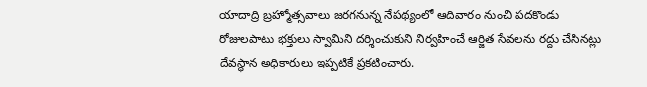యాదాద్రి బ్రహ్మోత్సవాలు జరగనున్న నేపథ్యంలో ఆదివారం నుంచి పదకొండు రోజులపాటు భక్తులు స్వామిని దర్శించుకుని నిర్వహించే ఆర్జిత సేవలను రద్దు చేసినట్లు దేవస్థాన అధికారులు ఇప్పటికే ప్రకటించారు.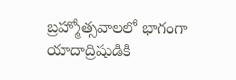బ్రహ్మోత్సవాలలో భాగంగా యాదాద్రిషుడికి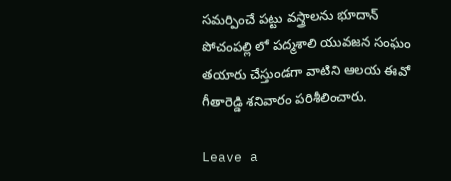సమర్పించే పట్టు వస్త్రాలను భూదాన్ పోచంపల్లి లో పద్మశాలి యువజన సంఘం తయారు చేస్తుండగా వాటిని ఆలయ ఈవో గీతారెడ్డి శనివారం పరిశీలించారు.

Leave a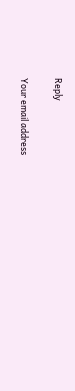Reply

Your email address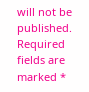will not be published. Required fields are marked *